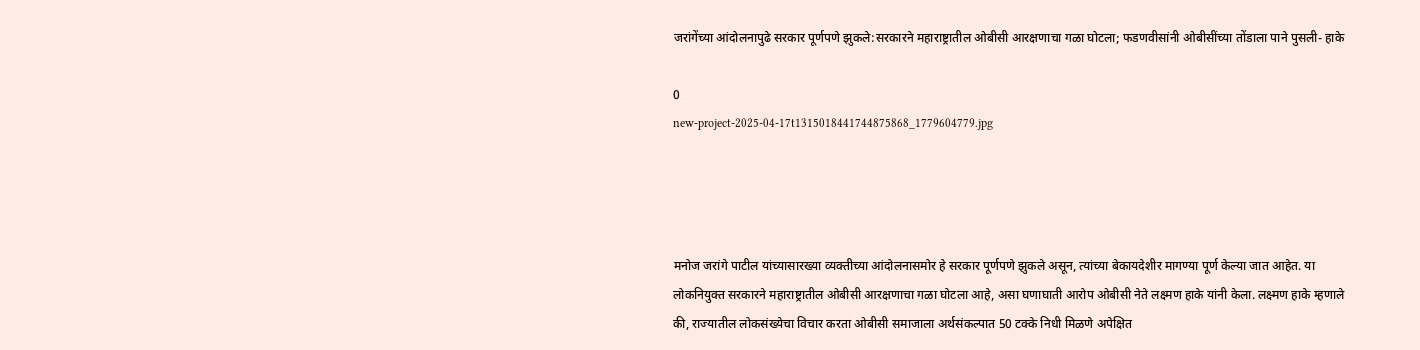जरांगेंच्या आंदोलनापुढे सरकार पूर्णपणे झुकले:सरकारने महाराष्ट्रातील ओबीसी आरक्षणाचा गळा घोटला; फडणवीसांनी ओबीसींच्या तोंडाला पाने पुसली- हाके

0
new-project-2025-04-17t1315018441744875868_1779604779.jpg




मनोज जरांगे पाटील यांच्यासारख्या व्यक्तीच्या आंदोलनासमोर हे सरकार पूर्णपणे झुकले असून, त्यांच्या बेकायदेशीर मागण्या पूर्ण केल्या जात आहेत. या लोकनियुक्त सरकारने महाराष्ट्रातील ओबीसी आरक्षणाचा गळा घोटला आहे, असा घणाघाती आरोप ओबीसी नेते लक्ष्मण हाके यांनी केला. लक्ष्मण हाके म्हणाले की, राज्यातील लोकसंख्येचा विचार करता ओबीसी समाजाला अर्थसंकल्पात 50 टक्के निधी मिळणे अपेक्षित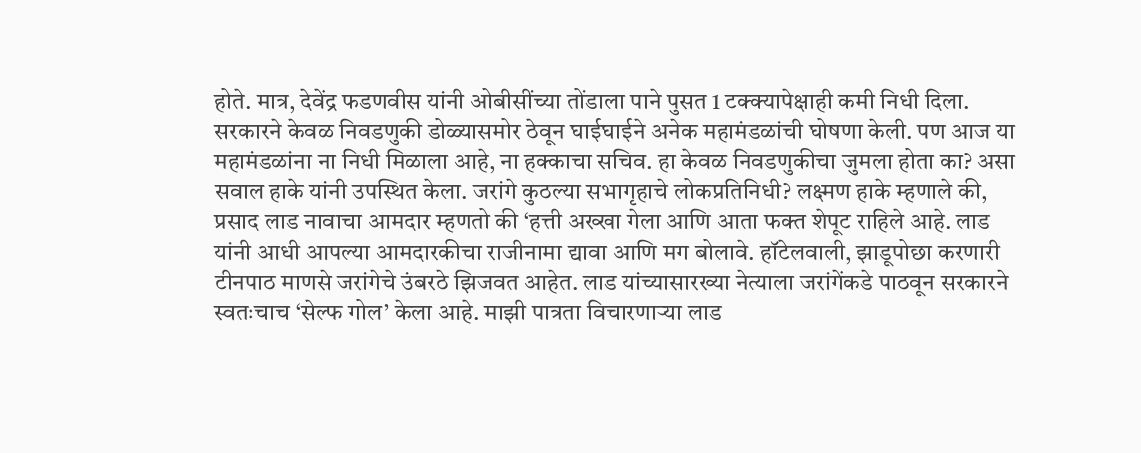होते. मात्र, देवेंद्र फडणवीस यांनी ओबीसींच्या तोंडाला पाने पुसत 1 टक्क्यापेक्षाही कमी निधी दिला. सरकारने केवळ निवडणुकी डोळ्यासमोर ठेवून घाईघाईने अनेक महामंडळांची घोषणा केली. पण आज या महामंडळांना ना निधी मिळाला आहे, ना हक्काचा सचिव. हा केवळ निवडणुकीचा जुमला होता का? असा सवाल हाके यांनी उपस्थित केला. जरांगे कुठल्या सभागृहाचे लोकप्रतिनिधी? लक्ष्मण हाके म्हणाले की, प्रसाद लाड नावाचा आमदार म्हणतो की ‘हत्ती अख्खा गेला आणि आता फक्त शेपूट राहिले आहे. लाड यांनी आधी आपल्या आमदारकीचा राजीनामा द्यावा आणि मग बोलावे. हॉटेलवाली, झाडूपोछा करणारी टीनपाठ माणसे जरांगेचे उंबरठे झिजवत आहेत. लाड यांच्यासारख्या नेत्याला जरांगेंकडे पाठवून सरकारने स्वतःचाच ‘सेल्फ गोल’ केला आहे. माझी पात्रता विचारणाऱ्या लाड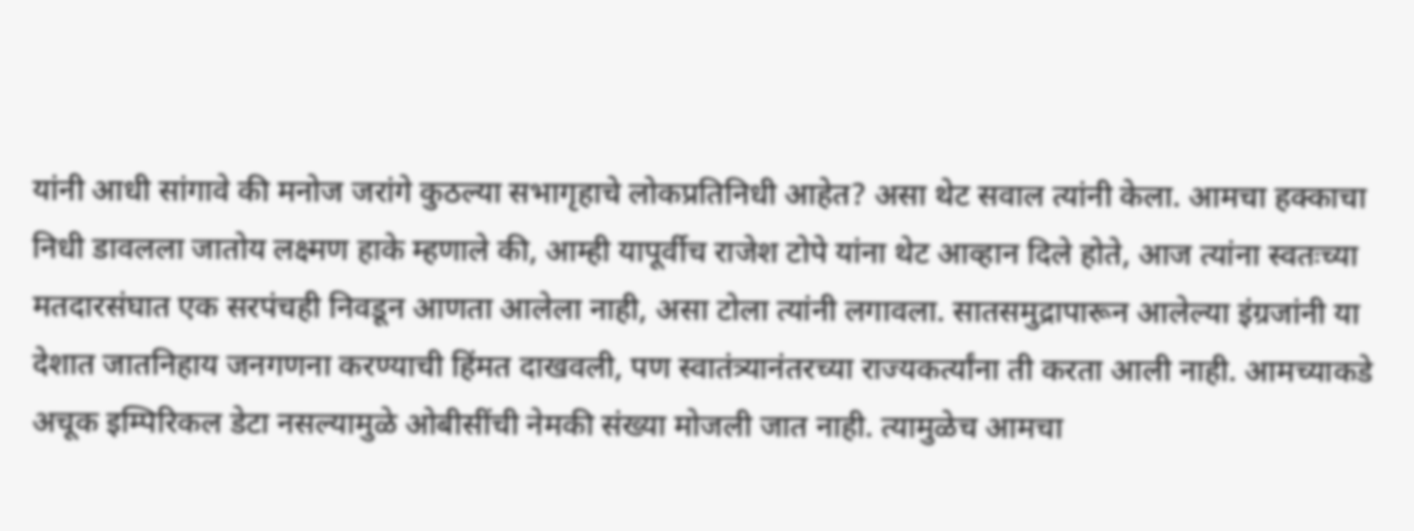यांनी आधी सांगावे की मनोज जरांगे कुठल्या सभागृहाचे लोकप्रतिनिधी आहेत? असा थेट सवाल त्यांनी केला. आमचा हक्काचा निधी डावलला जातोय लक्ष्मण हाके म्हणाले की, आम्ही यापूर्वीच राजेश टोपे यांना थेट आव्हान दिले होते, आज त्यांना स्वतःच्या मतदारसंघात एक सरपंचही निवडून आणता आलेला नाही, असा टोला त्यांनी लगावला. सातसमुद्रापारून आलेल्या इंग्रजांनी या देशात जातनिहाय जनगणना करण्याची हिंमत दाखवली, पण स्वातंत्र्यानंतरच्या राज्यकर्त्यांना ती करता आली नाही. आमच्याकडे अचूक इम्पिरिकल डेटा नसल्यामुळे ओबीसींची नेमकी संख्या मोजली जात नाही. त्यामुळेच आमचा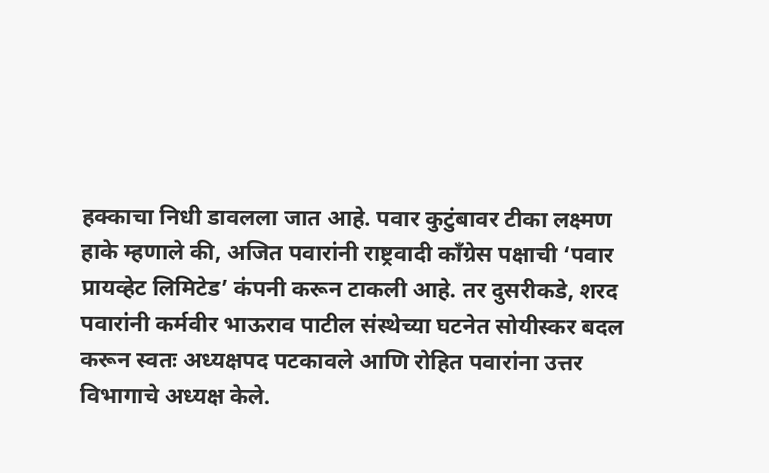हक्काचा निधी डावलला जात आहे. पवार कुटुंबावर टीका लक्ष्मण हाके म्हणाले की, अजित पवारांनी राष्ट्रवादी काँग्रेस पक्षाची ‘पवार प्रायव्हेट लिमिटेड’ कंपनी करून टाकली आहे. तर दुसरीकडे, शरद पवारांनी कर्मवीर भाऊराव पाटील संस्थेच्या घटनेत सोयीस्कर बदल करून स्वतः अध्यक्षपद पटकावले आणि रोहित पवारांना उत्तर विभागाचे अध्यक्ष केले.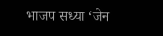भाजप सध्या ‘जेन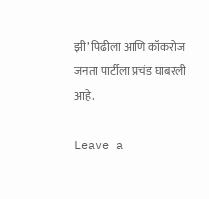झी’ पिढीला आणि कॉकरोज जनता पार्टीला प्रचंड घाबरली आहे.

Leave a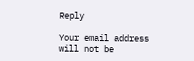Reply

Your email address will not be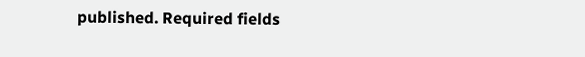published. Required fields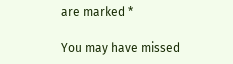are marked *

You may have missed